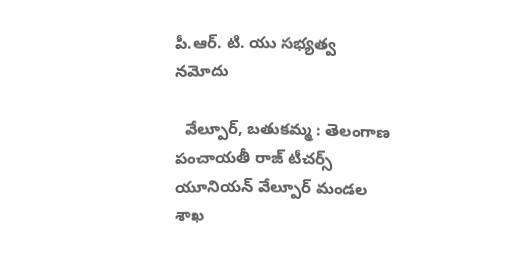పీ.ఆర్. టి. యు సభ్యత్వ నమోదు

  వేల్పూర్, బతుకమ్మ : తెలంగాణ పంచాయతీ రాజ్ టీచర్స్ యూనియన్ వేల్పూర్ మండల శాఖ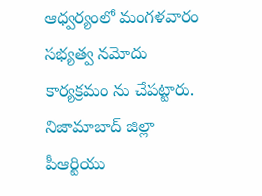ఆధ్వర్యంలో మంగళవారం సభ్యత్వ నమోదు కార్యక్రమం ను చేపట్టారు. నిజామాబాద్ జిల్లా పీఆర్టియు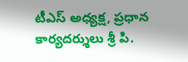టీఎస్ అధ్యక్ష, ప్రధాన కార్యదర్శులు శ్రీ పి.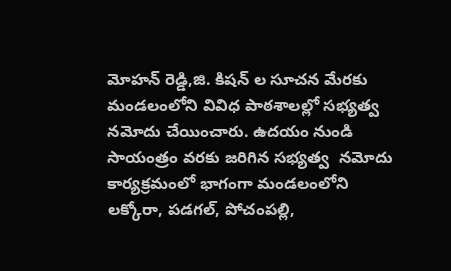మోహన్ రెడ్డి,జి. కిషన్ ల సూచన మేరకు మండలంలోని వివిధ పాఠశాలల్లో సభ్యత్వ నమోదు చేయించారు. ఉదయం నుండి సాయంత్రం వరకు జరిగిన సభ్యత్వ  నమోదు కార్యక్రమంలో భాగంగా మండలంలోని లక్కోరా, పడగల్, పోచంపల్లి,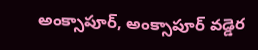అంక్సాపూర్, అంక్సాపూర్ వడ్డెర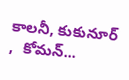కాలనీ, కుకునూర్ ,  కోమన్...